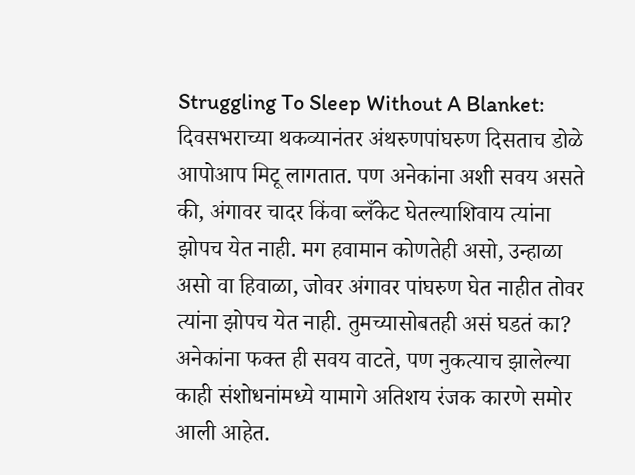Struggling To Sleep Without A Blanket: दिवसभराच्या थकव्यानंतर अंथरुणपांघरुण दिसताच डोळे आपोआप मिटू लागतात. पण अनेकांना अशी सवय असते की, अंगावर चादर किंवा ब्लँकेट घेतल्याशिवाय त्यांना झोपच येत नाही. मग हवामान कोणतेही असो, उन्हाळा असो वा हिवाळा, जोवर अंगावर पांघरुण घेत नाहीत तोवर त्यांना झोपच येत नाही. तुमच्यासोबतही असं घडतं का? अनेकांना फक्त ही सवय वाटते, पण नुकत्याच झालेल्या काही संशोधनांमध्ये यामागे अतिशय रंजक कारणे समोर आली आहेत.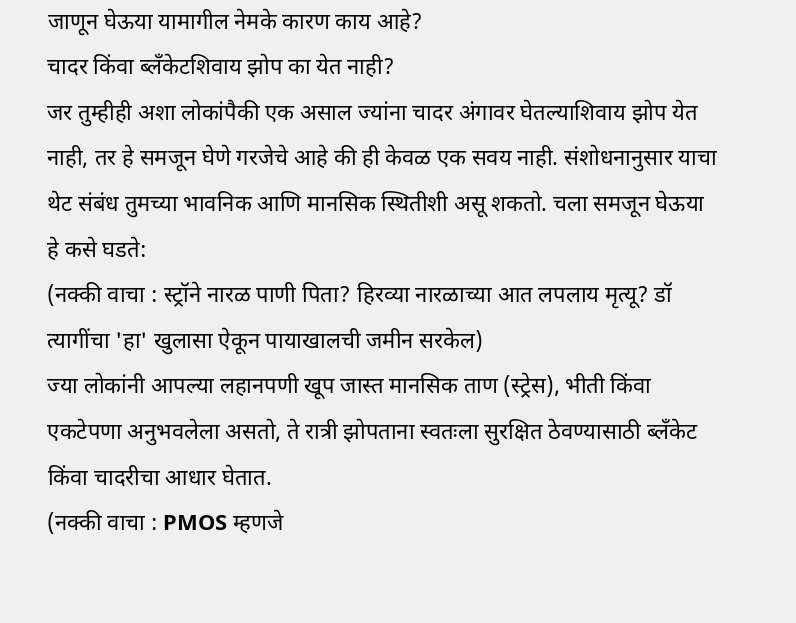जाणून घेऊया यामागील नेमके कारण काय आहे?
चादर किंवा ब्लँकेटशिवाय झोप का येत नाही?
जर तुम्हीही अशा लोकांपैकी एक असाल ज्यांना चादर अंगावर घेतल्याशिवाय झोप येत नाही, तर हे समजून घेणे गरजेचे आहे की ही केवळ एक सवय नाही. संशोधनानुसार याचा थेट संबंध तुमच्या भावनिक आणि मानसिक स्थितीशी असू शकतो. चला समजून घेऊया हे कसे घडते:
(नक्की वाचा : स्ट्रॉने नारळ पाणी पिता? हिरव्या नारळाच्या आत लपलाय मृत्यू? डॉ त्यागींचा 'हा' खुलासा ऐकून पायाखालची जमीन सरकेल)
ज्या लोकांनी आपल्या लहानपणी खूप जास्त मानसिक ताण (स्ट्रेस), भीती किंवा एकटेपणा अनुभवलेला असतो, ते रात्री झोपताना स्वतःला सुरक्षित ठेवण्यासाठी ब्लँकेट किंवा चादरीचा आधार घेतात.
(नक्की वाचा : PMOS म्हणजे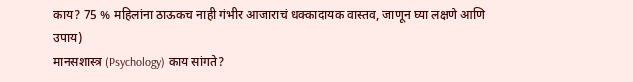काय? 75 % महिलांना ठाऊकच नाही गंभीर आजाराचं धक्कादायक वास्तव, जाणून घ्या लक्षणे आणि उपाय)
मानसशास्त्र (Psychology) काय सांगते?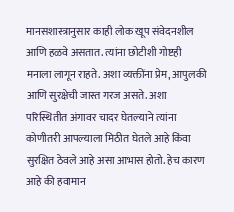मानसशास्त्रानुसार काही लोक खूप संवेदनशील आणि हळवे असतात. त्यांना छोटीशी गोष्टही मनाला लागून राहते. अशा व्यक्तींना प्रेम, आपुलकी आणि सुरक्षेची जास्त गरज असते. अशा परिस्थितीत अंगावर चादर घेतल्याने त्यांना कोणीतरी आपल्याला मिठीत घेतले आहे किंवा सुरक्षित ठेवले आहे असा आभास होतो. हेच कारण आहे की हवामान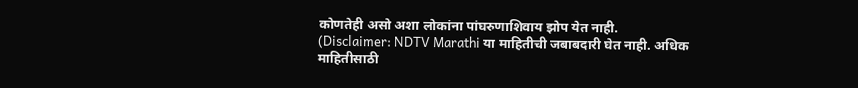कोणतेही असो अशा लोकांना पांघरुणाशिवाय झोप येत नाही.
(Disclaimer: NDTV Marathi या माहितीची जबाबदारी घेत नाही. अधिक माहितीसाठी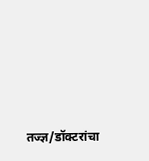तज्ज्ञ/डॉक्टरांचा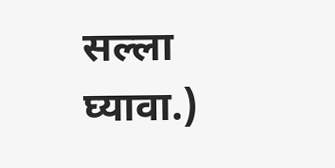सल्ला घ्यावा.)